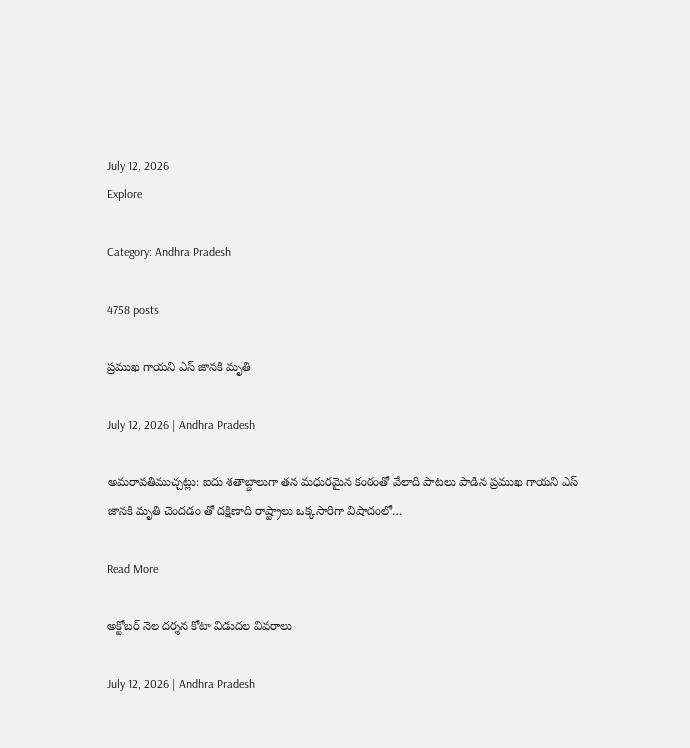July 12, 2026
Explore

Category: Andhra Pradesh

4758 posts

ప్రముఖ గాయని ఎస్ జానకి మృతి

July 12, 2026 | Andhra Pradesh

అమరావతిముచ్చట్లు: ఐదు శతాబ్దాలుగా తన మధురమైన కంఠంతో వేలాది పాటలు పాడిన ప్రముఖ గాయని ఎస్ జానకి మృతి చెందడం తో దక్షిణాది రాష్ట్రాలు ఒక్కసారిగా విషాదంలో…

Read More

అక్టోబర్ నెల దర్శన కోటా విడుదల వివరాలు

July 12, 2026 | Andhra Pradesh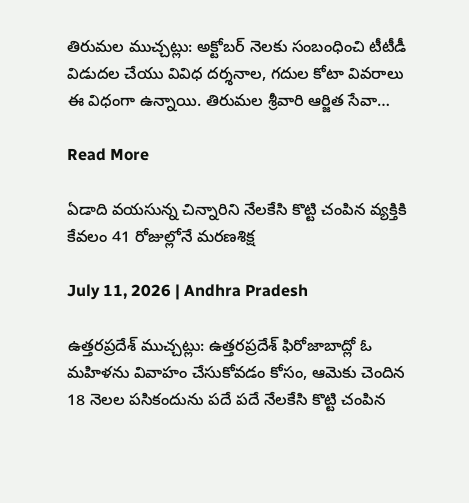తిరుమల ముచ్చట్లు: అక్టోబర్ నెలకు సంబంధించి టీటీడీ విడుదల చేయు వివిధ దర్శనాల, గదుల కోటా వివరాలు ఈ విధంగా ఉన్నాయి. తిరుమ‌ల శ్రీ‌వారి ఆర్జిత సేవా…

Read More

ఏడాది వయసున్న చిన్నారిని నేలకేసి కొట్టి చంపిన వ్యక్తికి కేవలం 41 రోజుల్లోనే మరణశిక్ష

July 11, 2026 | Andhra Pradesh

ఉత్తరప్రదేశ్ ముచ్చట్లు: ఉత్తరప్రదేశ్ ఫిరోజాబాద్లో ఓ మహిళను వివాహం చేసుకోవడం కోసం, ఆమెకు చెందిన 18 నెలల పసికందును పదే పదే నేలకేసి కొట్టి చంపిన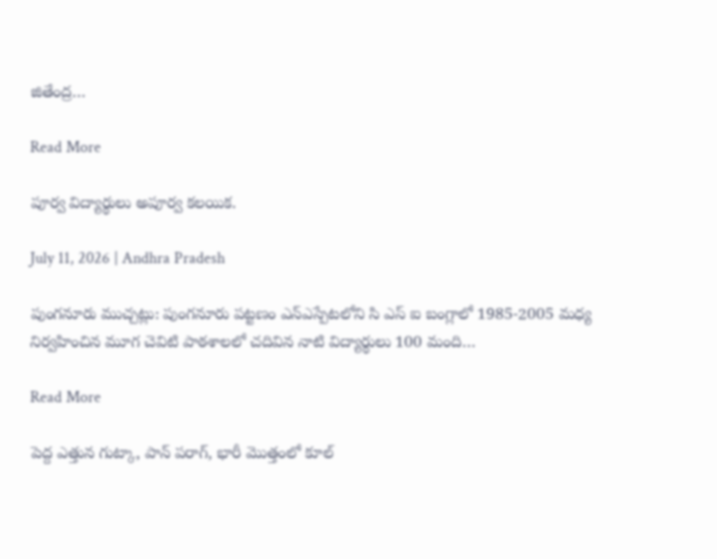జితేంద్ర…

Read More

పూర్వ విద్యార్థులు అపూర్వ కలయిక.

July 11, 2026 | Andhra Pradesh

పుంగనూరు ముచ్చట్లు: పుంగనూరు పట్టణం ఎన్ఎస్పేటలోని సి ఎస్ ఐ బంగ్లాలో 1985-2005 మధ్య నిర్వహించిన మూగ చెవిటి పాఠశాలలో చదివిన నాటి విద్యార్థులు 100 మంది…

Read More

పెద్ద ఎత్తున గుట్కా, పాన్ పరాగ్, భారీ మొత్తంలో కూల్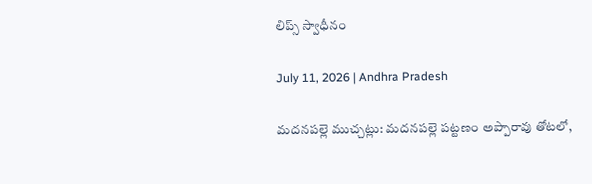లిప్స్ స్వాధీనం

July 11, 2026 | Andhra Pradesh

మదనపల్లె ముచ్చట్లు: మదనపల్లె పట్టణం అప్పారావు తోటలో,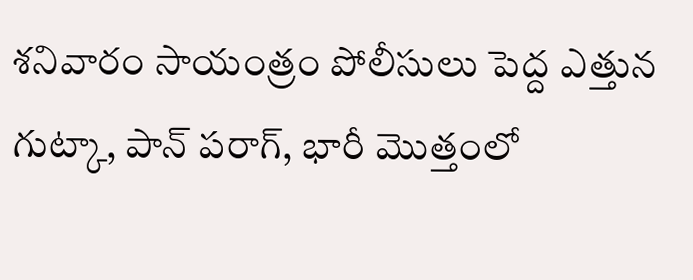శనివారం సాయంత్రం పోలీసులు పెద్ద ఎత్తున గుట్కా, పాన్ పరాగ్, భారీ మొత్తంలో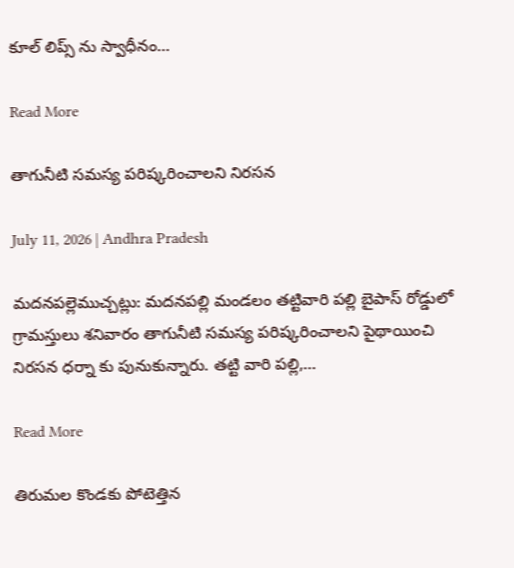కూల్ లిప్స్ ను స్వాధీనం…

Read More

తాగునీటి సమస్య పరిష్కరించాలని నిరసన

July 11, 2026 | Andhra Pradesh

మదనపల్లెముచ్చట్లు: మదనపల్లి మండలం తట్టివారి పల్లి బైపాస్ రోడ్డులో గ్రామస్తులు శనివారం తాగునీటి సమస్య పరిష్కరించాలని పైథాయించి నిరసన ధర్నా కు పునుకున్నారు. తట్టి వారి పల్లి,…

Read More

తిరుమల కొండకు పోటెత్తిన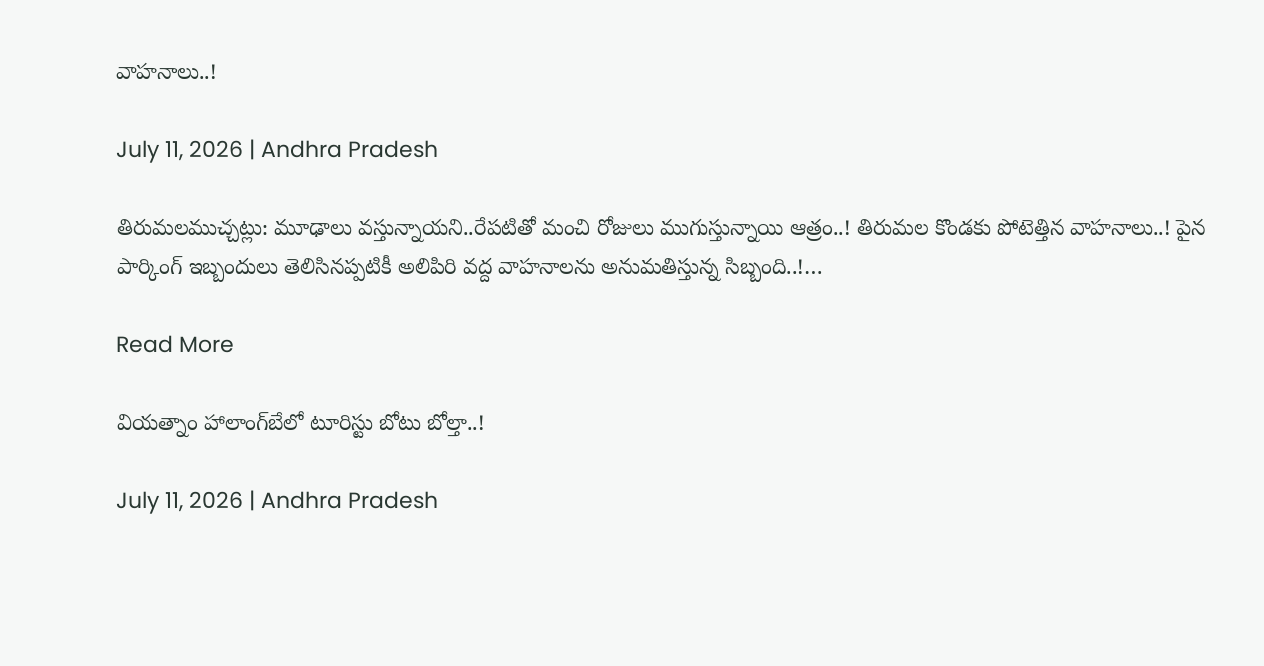వాహనాలు..!

July 11, 2026 | Andhra Pradesh

తిరుమలముచ్చట్లు: మూఢాలు వస్తున్నాయని..రేపటితో మంచి రోజులు ముగుస్తున్నాయి ఆత్రం..! తిరుమల కొండకు పోటెత్తిన వాహనాలు..! పైన పార్కింగ్ ఇబ్బందులు తెలిసినప్పటికీ అలిపిరి వద్ద వాహనాలను అనుమతిస్తున్న సిబ్బంది..!…

Read More

వియత్నాం హాలాంగ్‌బేలో టూరిస్టు బోటు బోల్తా..!

July 11, 2026 | Andhra Pradesh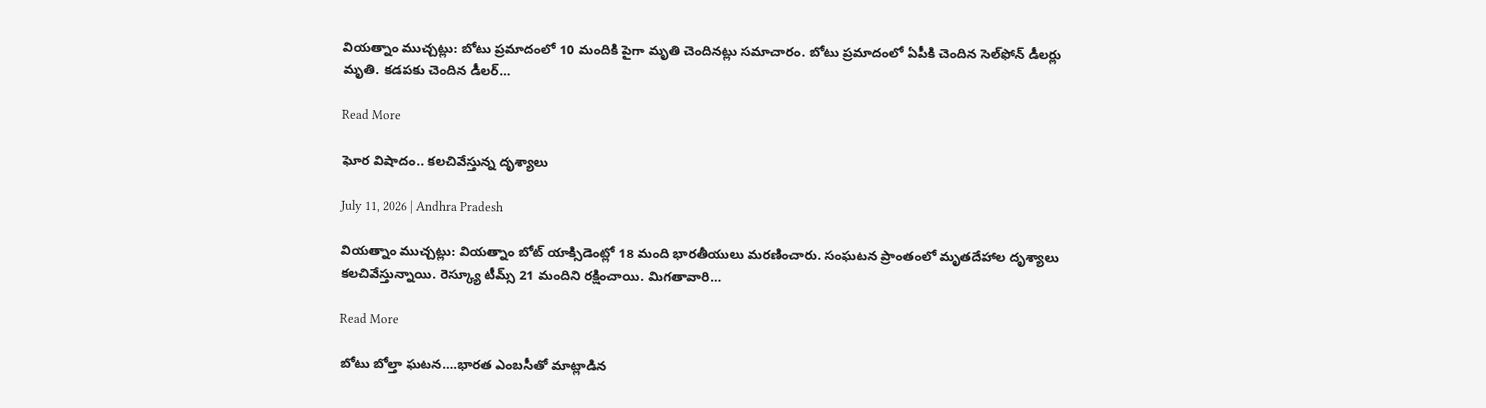వియత్నాం ముచ్చట్లు: బోటు ప్రమాదంలో 10 మందికి పైగా మృతి చెందినట్లు సమాచారం. బోటు ప్రమాదంలో ఏపీకి చెందిన సెల్‌ఫోన్ డీలర్లు మృతి. కడపకు చెందిన డీలర్…

Read More

ఘోర విషాదం.. కలచివేస్తున్న దృశ్యాలు

July 11, 2026 | Andhra Pradesh

వియత్నాం ముచ్చట్లు: వియత్నాం బోట్ యాక్సిడెంట్లో 18 మంది భారతీయులు మరణించారు. సంఘటన ప్రాంతంలో మృతదేహాల దృశ్యాలు కలచివేస్తున్నాయి. రెస్క్యూ టీమ్స్ 21 మందిని రక్షించాయి. మిగతావారి…

Read More

బోటు బోల్తా ఘటన….భారత ఎంబసీతో మాట్లాడిన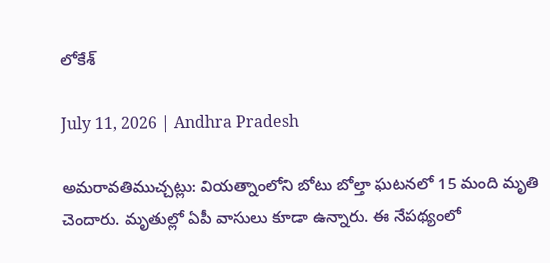లోకేశ్

July 11, 2026 | Andhra Pradesh

అమరావతిముచ్చట్లు: వియత్నాంలోని బోటు బోల్తా ఘటనలో 15 మంది మృతి చెందారు. మృతుల్లో ఏపీ వాసులు కూడా ఉన్నారు. ఈ నేపథ్యంలో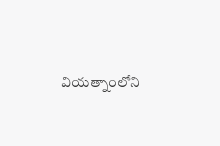వియత్నాంలోని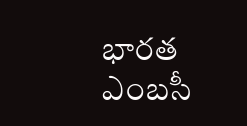భారత ఎంబసీ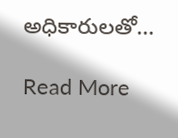అధికారులతో…

Read More